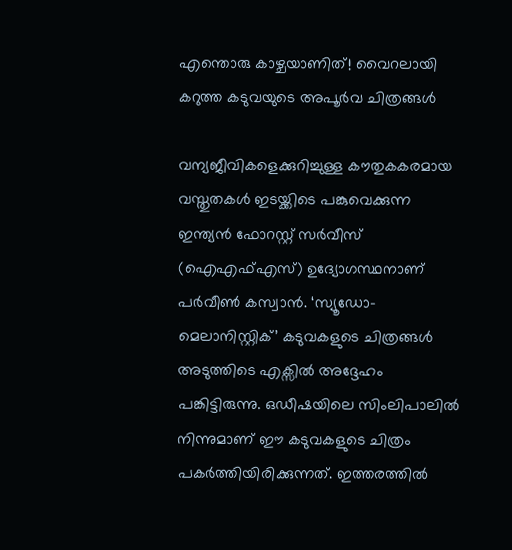എന്തൊരു കാഴ്ചയാണിത്! വൈറലായി കറുത്ത കടുവയുടെ അപൂർവ ചിത്രങ്ങൾ

വന്യജീവികളെക്കുറിച്ചുള്ള കൗതുകകരമായ വസ്തുതകൾ ഇടയ്ക്കിടെ പങ്കുവെക്കുന്ന ഇന്ത്യൻ ഫോറസ്റ്റ് സർവീസ് (ഐഎഫ്എസ്) ഉദ്യോഗസ്ഥനാണ് പർവീൺ കസ്വാൻ. ‘സ്യൂഡോ-മെലാനിസ്റ്റിക്’ കടുവകളുടെ ചിത്രങ്ങൾ അടുത്തിടെ എക്സിൽ അദ്ദേഹം പങ്കിട്ടിരുന്നു. ഒഡീഷയിലെ സിംലിപാലിൽ നിന്നുമാണ് ഈ കടുവകളുടെ ചിത്രം പകർത്തിയിരിക്കുന്നത്. ഇത്തരത്തിൽ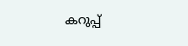കറുപ്പ്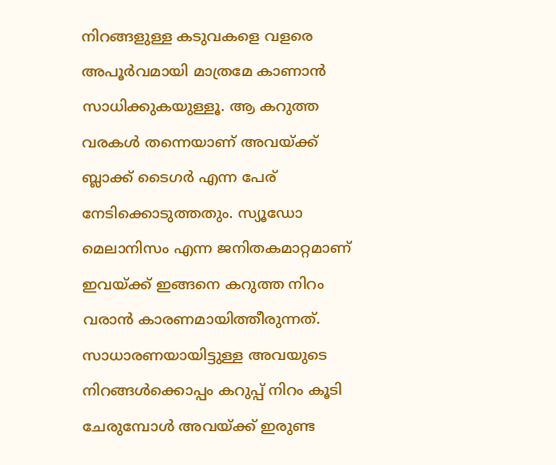നിറങ്ങളുള്ള കടുവകളെ വളരെ അപൂർവമായി മാത്രമേ കാണാൻ സാധിക്കുകയുള്ളൂ. ആ കറുത്ത വരകൾ തന്നെയാണ് അവയ്ക്ക് ബ്ലാക്ക് ടൈഗർ എന്ന പേര് നേടിക്കൊടുത്തതും. സ്യൂഡോ മെലാനിസം എന്ന ജനിതകമാറ്റമാണ് ഇവയ്ക്ക് ഇങ്ങനെ കറുത്ത നിറം വരാൻ കാരണമായിത്തീരുന്നത്. സാധാരണയായിട്ടുള്ള അവയുടെ നിറങ്ങൾക്കൊപ്പം കറുപ്പ് നിറം കൂടി ചേരുമ്പോൾ അവയ്ക്ക് ഇരുണ്ട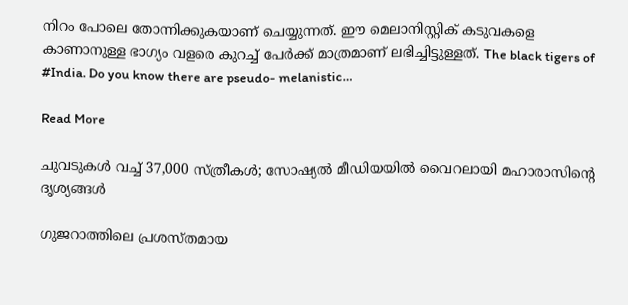നിറം പോലെ തോന്നിക്കുകയാണ് ചെയ്യുന്നത്. ഈ മെലാനിസ്റ്റിക് കടുവകളെ കാണാനുള്ള ഭാഗ്യം വളരെ കുറച്ച് പേർക്ക് മാത്രമാണ് ലഭിച്ചിട്ടുള്ളത്. The black tigers of #India. Do you know there are pseudo- melanistic…

Read More

ചുവടുകൾ വച്ച് 37,000 സ്ത്രീകൾ; സോഷ്യൽ മീഡിയയിൽ വൈറലായി മഹാരാസിന്‍റെ ദൃശ്യങ്ങൾ

ഗുജറാത്തിലെ പ്രശസ്തമായ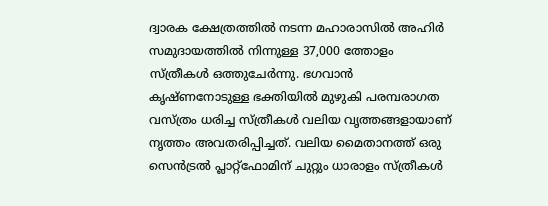ദ്വാരക ക്ഷേത്രത്തിൽ നടന്ന മഹാരാസിൽ അഹിർ സമുദായത്തിൽ നിന്നുള്ള 37,000 ത്തോളം സ്ത്രീകൾ ഒത്തുചേർന്നു. ഭഗവാൻ കൃഷ്ണനോടുള്ള ഭക്തിയിൽ മുഴുകി പരമ്പരാഗത വസ്ത്രം ധരിച്ച സ്ത്രീകൾ വലിയ വൃത്തങ്ങളായാണ് നൃത്തം അവതരിപ്പിച്ചത്. വലിയ മൈതാനത്ത് ഒരു സെൻട്രൽ പ്ലാറ്റ്‌ഫോമിന് ചുറ്റും ധാരാളം സ്ത്രീകൾ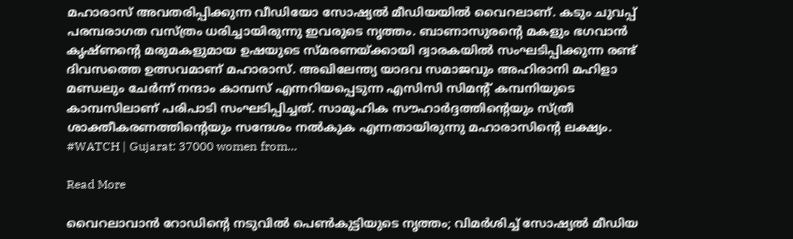മഹാരാസ് അവതരിപ്പിക്കുന്ന വീഡിയോ സോഷ്യൽ മീഡിയയിൽ വൈറലാണ്. കടും ചുവപ്പ് പരമ്പരാഗത വസ്ത്രം ധരിച്ചായിരുന്നു ഇവരുടെ നൃത്തം. ബാണാസുരന്‍റെ മകളും ഭഗവാൻ കൃഷ്ണന്‍റെ മരുമകളുമായ ഉഷയുടെ സ്മരണയ്ക്കായി ദ്വാരകയിൽ സംഘടിപ്പിക്കുന്ന രണ്ട് ദിവസത്തെ ഉത്സവമാണ് മഹാരാസ്. അഖിലേന്ത്യ യാദവ സമാജവും അഹിരാനി മഹിളാ മണ്ഡലും ചേർന്ന് നന്ദാം കാമ്പസ് എന്നറിയപ്പെടുന്ന എസിസി സിമന്‍റ് കമ്പനിയുടെ കാമ്പസിലാണ് പരിപാടി സംഘടിപ്പിച്ചത്. സാമൂഹിക സൗഹാർദ്ദത്തിന്‍റെയും സ്ത്രീ ശാക്തീകരണത്തിന്‍റെയും സന്ദേശം നൽകുക എന്നതായിരുന്നു മഹാരാസിന്‍റെ ലക്ഷ്യം. #WATCH | Gujarat: 37000 women from…

Read More

വൈറലാവാൻ റോഡിന്‍റെ നടുവിൽ പെൺകുട്ടിയുടെ നൃത്തം; വിമർശിച്ച് സോഷ്യൽ മീഡിയ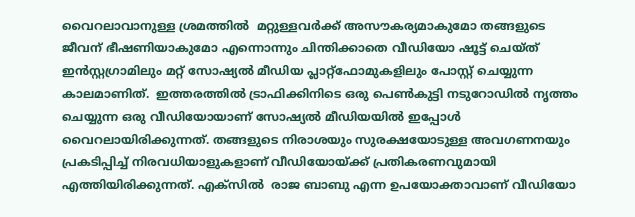വൈറലാവാനുള്ള ശ്രമത്തിൽ  മറ്റുള്ളവർക്ക് അസൗകര്യമാകുമോ തങ്ങളുടെ ജീവന് ഭീഷണിയാകുമോ എന്നൊന്നും ചിന്തിക്കാതെ വീഡിയോ ഷൂട്ട് ചെയ്ത് ഇൻസ്റ്റഗ്രാമിലും മറ്റ് സോഷ്യൽ മീഡിയ പ്ലാറ്റ്ഫോമുകളിലും പോസ്റ്റ് ചെയ്യുന്ന കാലമാണിത്.  ഇത്തരത്തിൽ ട്രാഫിക്കിനിടെ ഒരു പെൺകുട്ടി നടുറോഡിൽ നൃത്തം ചെയ്യുന്ന ഒരു വീഡിയോയാണ് സോഷ്യൽ മീഡിയയിൽ ഇപ്പോൾ വൈറലായിരിക്കുന്നത്. തങ്ങളുടെ നിരാശയും സുരക്ഷയോടുള്ള അവഗണനയും പ്രകടിപ്പിച്ച് നിരവധിയാളുകളാണ് വീഡിയോയ്ക്ക് പ്രതികരണവുമായി എത്തിയിരിക്കുന്നത്. എക്‌സിൽ  രാജ ബാബു എന്ന ഉപയോക്താവാണ് വീഡിയോ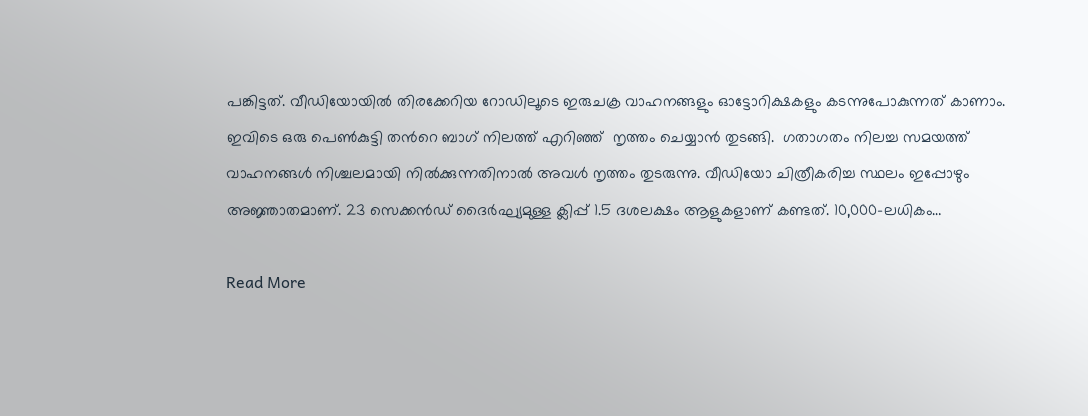പങ്കിട്ടത്. വീഡിയോയിൽ തിരക്കേറിയ റോഡിലൂടെ ഇരുചക്ര വാഹനങ്ങളും ഓട്ടോറിക്ഷകളും കടന്നുപോകുന്നത് കാണാം. ഇവിടെ ഒരു പെൺകുട്ടി തന്‍റെ ബാഗ് നിലത്ത് എറിഞ്ഞ്  നൃത്തം ചെയ്യാൻ തുടങ്ങി.  ഗതാഗതം നിലച്ച സമയത്ത് വാഹനങ്ങൾ നിശ്ചലമായി നിൽക്കുന്നതിനാൽ അവൾ നൃത്തം തുടരുന്നു. വീഡിയോ ചിത്രീകരിച്ച സ്ഥലം ഇപ്പോഴും അജ്ഞാതമാണ്. 23 സെക്കൻഡ് ദൈർഘ്യമുള്ള ക്ലിപ്പ് 1.5 ദശലക്ഷം ആളുകളാണ് കണ്ടത്. 10,000-ലധികം…

Read More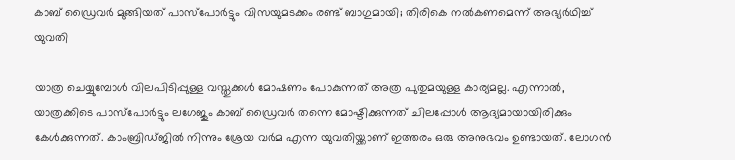കാബ് ഡ്രൈവർ മുങ്ങിയത് പാസ്പോർട്ടും വിസയുമടക്കം രണ്ട് ബാഗുമായി; തിരികെ നൽകണമെന്ന് അഭ്യർഥിച്ച് യുവതി

യാത്ര ചെയ്യുമ്പോൾ വിലപിടിപ്പുള്ള വസ്തുക്കൾ മോഷണം പോകുന്നത് അത്ര പുതുമയുള്ള കാര്യമല്ല. എന്നാൽ, യാത്രക്കിടെ പാസ്‍പോർട്ടും ലഗേജും കാബ് ഡ്രൈവർ തന്നെ മോഷ്ടിക്കുന്നത് ചിലപ്പോൾ ആദ്യമായായിരിക്കും കേൾക്കുന്നത്. കാംബ്രിഡ്‍ജിൽ നിന്നും ശ്രേയ വർമ എന്ന യുവതിയ്ക്കാണ് ഇത്തരം ഒരു അനുഭവം ഉണ്ടായത്. ലോഗൻ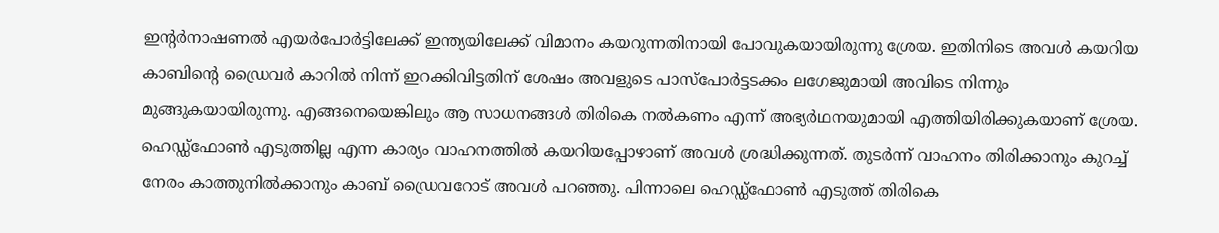ഇന്‍റർനാഷണൽ എയർപോർട്ടിലേക്ക് ഇന്ത്യയിലേക്ക് വിമാനം കയറുന്നതിനായി പോവുകയായിരുന്നു ശ്രേയ. ഇതിനിടെ അവൾ കയറിയ കാബിന്‍റെ ഡ്രൈവർ കാറിൽ നിന്ന് ഇറക്കിവിട്ടതിന് ശേഷം അവളുടെ പാസ്പോർട്ടടക്കം ലഗേജുമായി അവിടെ നിന്നും മുങ്ങുകയായിരുന്നു. എങ്ങനെയെങ്കിലും ആ സാധനങ്ങൾ തിരികെ നൽകണം എന്ന് അഭ്യർഥനയുമായി എത്തിയിരിക്കുകയാണ് ശ്രേയ. ഹെഡ്ഡ്‍ഫോൺ എടുത്തില്ല എന്ന കാര്യം വാഹനത്തിൽ കയറിയപ്പോഴാണ് അവൾ ശ്രദ്ധിക്കുന്നത്. തുടർന്ന് വാഹനം തിരിക്കാനും കുറച്ച് നേരം കാത്തുനിൽക്കാനും കാബ് ഡ്രൈവറോട് അവൾ പറഞ്ഞു. പിന്നാലെ ഹെഡ്ഡ്‍ഫോൺ എടുത്ത് തിരികെ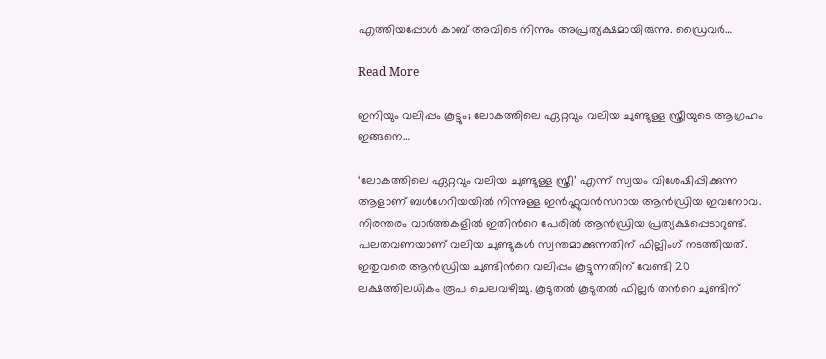എത്തിയപ്പോൾ കാബ് അവിടെ നിന്നും അപ്രത്യക്ഷമായിരുന്നു. ഡ്രൈവർ…

Read More

ഇനിയും വലിപ്പം കൂട്ടും; ലോകത്തിലെ ഏറ്റവും വലിയ ചുണ്ടുള്ള സ്ത്രീയുടെ ആഗ്രഹം ഇങ്ങനെ…

‘ലോകത്തിലെ ഏറ്റവും വലിയ ചുണ്ടുള്ള സ്ത്രീ’ എന്ന് സ്വയം വിശേഷിപ്പിക്കുന്ന ആളാണ് ബൾഗേറിയയിൽ നിന്നുള്ള ഇൻഫ്ലുവൻസറായ ആൻഡ്രിയ ഇവനോവ. നിരന്തരം വാർത്തകളിൽ ഇതിന്‍റെ പേരിൽ ആൻഡ്രിയ പ്രത്യക്ഷപ്പെടാറുണ്ട്. പലതവണയാണ് വലിയ ചുണ്ടുകൾ സ്വന്തമാക്കുന്നതിന് ഫില്ലിംഗ് നടത്തിയത്. ഇതുവരെ ആൻഡ്രിയ ചുണ്ടിന്‍റെ വലിപ്പം കൂട്ടുന്നതിന് വേണ്ടി 20 ലക്ഷത്തിലധികം രൂപ ചെലവഴിച്ചു. കൂടുതൽ കൂടുതൽ ഫില്ലർ തന്‍റെ ചുണ്ടിന്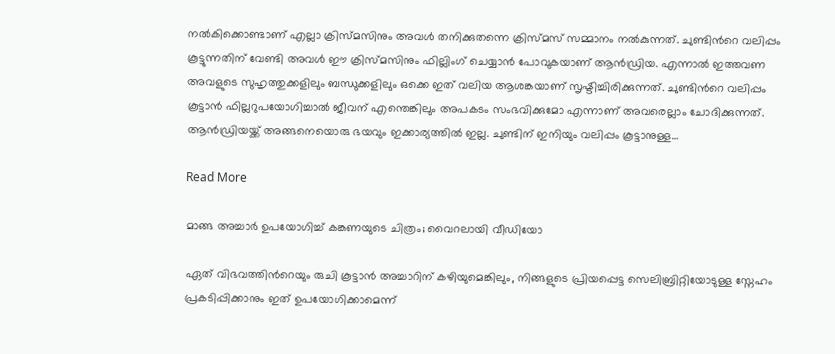നൽകിക്കൊണ്ടാണ് എല്ലാ ക്രിസ്മസിനും അവൾ തനിക്കുതന്നെ ക്രിസ്മസ് സമ്മാനം നൽകുന്നത്. ചുണ്ടിന്‍റെ വലിപ്പം കൂട്ടുന്നതിന് വേണ്ടി അവൾ ഈ ക്രിസ്മസിനും ഫില്ലിംഗ് ചെയ്യാൻ‌ പോവുകയാണ് ആൻഡ്രിയ. എന്നാൽ ഇത്തവണ അവളുടെ സുഹൃത്തുക്കളിലും ബന്ധുക്കളിലും ഒക്കെ ഇത് വലിയ ആശങ്കയാണ് സൃഷ്ടിച്ചിരിക്കുന്നത്. ചുണ്ടിന്‍റെ വലിപ്പം കൂട്ടാൻ ഫില്ലറുപയോഗിച്ചാൽ ജീവന് എന്തെങ്കിലും അപകടം സംഭവിക്കുമോ എന്നാണ് അവരെല്ലാം ചോദിക്കുന്നത്. ആൻഡ്രിയയ്ക്ക് അങ്ങനെയൊരു ഭയവും ഇക്കാര്യത്തിൽ ഇല്ല. ചുണ്ടിന് ഇനിയും വലിപ്പം കൂട്ടാനുള്ള…

Read More

മാങ്ങ അച്ചാർ ഉപയോഗിച്ച് കങ്കണയുടെ ചിത്രം; വൈറലായി വീഡിയോ

ഏത് വിഭവത്തിന്‍റെയും രുചി കൂട്ടാൻ അച്ചാറിന് കഴിയുമെങ്കിലും, നിങ്ങളുടെ പ്രിയപ്പെട്ട സെലിബ്രിറ്റിയോടുള്ള സ്നേഹം പ്രകടിപ്പിക്കാനും ഇത് ഉപയോഗിക്കാമെന്ന്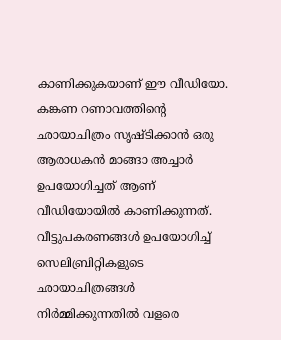കാണിക്കുകയാണ് ഈ വീഡിയോ.  കങ്കണ റണാവത്തിന്‍റെ ഛായാചിത്രം സൃഷ്ടിക്കാൻ ഒരു ആരാധകൻ മാങ്ങാ അച്ചാർ ഉപയോഗിച്ചത് ആണ് വീഡിയോയിൽ കാണിക്കുന്നത്. വീട്ടുപകരണങ്ങൾ ഉപയോഗിച്ച് സെലിബ്രിറ്റികളുടെ ഛായാചിത്രങ്ങൾ നിർമ്മിക്കുന്നതിൽ വളരെ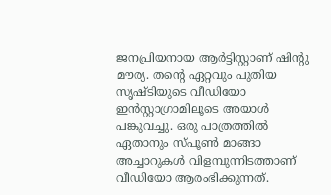ജനപ്രിയനായ ആർട്ടിസ്റ്റാണ് ഷിന്‍റു മൗര്യ. തന്‍റെ ഏറ്റവും പുതിയ സൃഷ്ടിയുടെ വീഡിയോ ഇൻസ്റ്റാഗ്രാമിലൂടെ അയാൾ പങ്കുവച്ചു. ഒരു പാത്രത്തിൽ ഏതാനും സ്പൂൺ മാങ്ങാ അച്ചാറുകൾ വിളമ്പുന്നിടത്താണ് വീഡിയോ ആരംഭിക്കുന്നത്.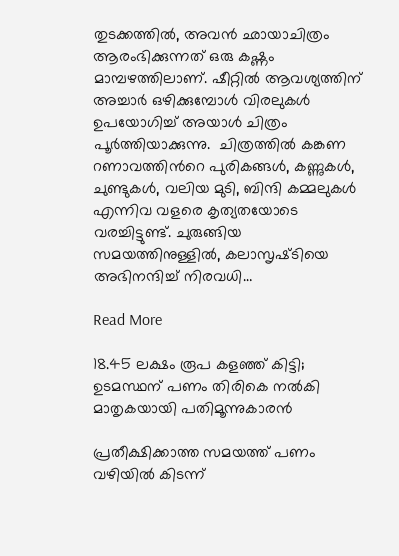തുടക്കത്തിൽ, അവൻ ഛായാചിത്രം ആരംഭിക്കുന്നത് ഒരു കഷ്ണം മാമ്പഴത്തിലാണ്. ഷീറ്റിൽ ആവശ്യത്തിന് അച്ചാർ ഒഴിക്കുമ്പോൾ വിരലുകൾ ഉപയോഗിച്ച് അയാൾ ചിത്രം പൂർത്തിയാക്കുന്നു.  ചിത്രത്തിൽ കങ്കണ റണാവത്തിന്‍റെ പുരികങ്ങൾ, കണ്ണുകൾ, ചുണ്ടുകൾ, വലിയ മുടി, ബിന്ദി കമ്മലുകൾ എന്നിവ വളരെ കൃത്യതയോടെ വരച്ചിട്ടുണ്ട്. ചുരുങ്ങിയ സമയത്തിനുള്ളിൽ, കലാസൃഷ്‌ടിയെ അഭിനന്ദിച്ച് നിരവധി…

Read More

18.45 ലക്ഷം രൂപ കളഞ്ഞ് കിട്ടി; ഉടമസ്ഥന് പണം തിരികെ നൽകി മാതൃകയായി പതിമൂന്നുകാരൻ

പ്രതീക്ഷിക്കാത്ത സമയത്ത് പണം വഴിയിൽ കിടന്ന്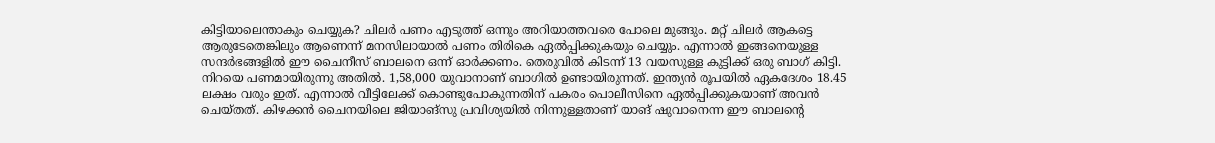കിട്ടിയാലെന്താകും ചെയ്യുക? ചിലർ പണം എടുത്ത് ഒന്നും അറിയാത്തവരെ പോലെ മുങ്ങും. മറ്റ് ചിലർ ആകട്ടെ ആരുടേതെങ്കിലും ആണെന്ന് മനസിലായാൽ പണം തിരികെ ഏൽപ്പിക്കുകയും ചെയ്യും. എന്നാൽ ഇങ്ങനെയുള്ള സന്ദർഭങ്ങളിൽ ഈ ചൈനീസ് ബാലനെ ഒന്ന് ഓർക്കണം. തെരുവിൽ കിടന്ന് 13 വയസുള്ള കുട്ടിക്ക് ഒരു ബാഗ് കിട്ടി. നിറയെ പണമായിരുന്നു അതിൽ. 1,58,000 യുവാനാണ് ബാഗിൽ ഉണ്ടായിരുന്നത്. ഇന്ത്യൻ രൂപയിൽ ഏകദേശം 18.45 ലക്ഷം വരും ഇത്. എന്നാൽ വീട്ടിലേക്ക് കൊണ്ടുപോകുന്നതിന് പകരം പൊലീസിനെ ഏൽപ്പിക്കുകയാണ് അവൻ ചെയ്തത്. കിഴക്കൻ ചൈനയിലെ ജിയാങ്‌സു പ്രവിശ്യയിൽ നിന്നുള്ളതാണ് യാങ് ഷുവാനെന്ന ഈ ബാലന്‍റെ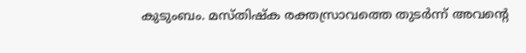കുടുംബം. മസ്തിഷ്ക രക്തസ്രാവത്തെ തുടർന്ന് അവന്‍റെ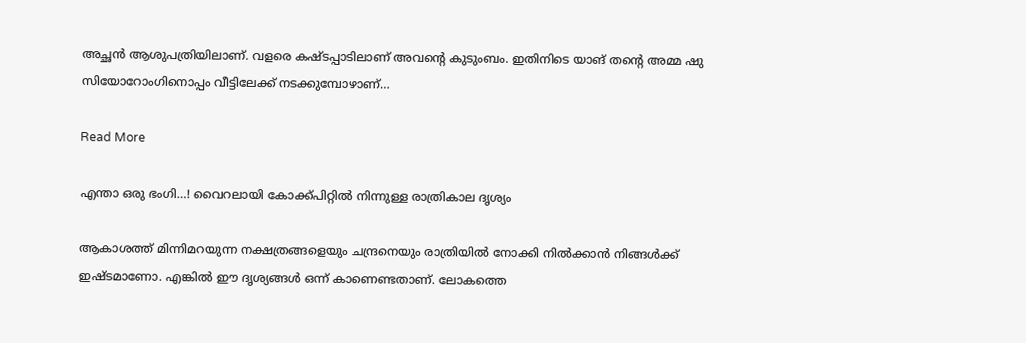അച്ഛൻ ആശുപത്രിയിലാണ്. വളരെ കഷ്ടപ്പാടിലാണ് അവന്‍റെ കുടുംബം. ഇതിനിടെ യാങ് തന്‍റെ അമ്മ ഷു സിയോറോംഗിനൊപ്പം വീട്ടിലേക്ക് നടക്കുമ്പോഴാണ്…

Read More

എന്താ ഒരു ഭംഗി…! വൈറലായി കോക്ക്പിറ്റിൽ നിന്നുള്ള രാത്രികാല ദൃശ്യം

ആകാശത്ത് മിന്നിമറയുന്ന നക്ഷത്രങ്ങളെയും ചന്ദ്രനെയും രാത്രിയിൽ നോക്കി നിൽക്കാൻ നിങ്ങൾക്ക് ഇഷ്ടമാണോ. എങ്കിൽ ഈ ദൃശ്യങ്ങൾ ഒന്ന് കാണെണ്ടതാണ്. ലോകത്തെ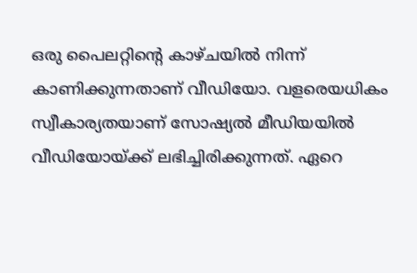ഒരു പൈലറ്റിന്‍റെ കാഴ്ചയിൽ നിന്ന് കാണിക്കുന്നതാണ് വീഡിയോ. വളരെയധികം സ്വീകാര്യതയാണ് സോഷ്യൽ മീഡിയയിൽ വീഡിയോയ്ക്ക് ലഭിച്ചിരിക്കുന്നത്. ഏറെ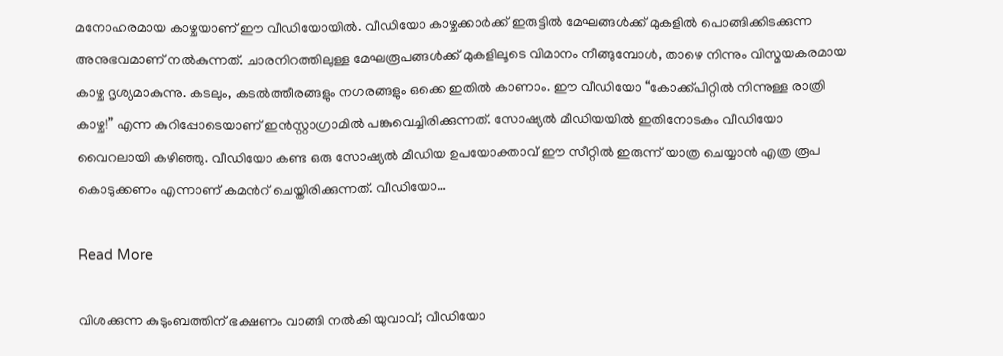മനോഹരമായ കാഴ്ചയാണ് ഈ വീഡിയോയിൽ. വീഡിയോ കാഴ്ചക്കാർക്ക് ഇരുട്ടിൽ മേഘങ്ങൾക്ക് മുകളിൽ പൊങ്ങിക്കിടക്കുന്ന അനുഭവമാണ് നൽകുന്നത്. ചാരനിറത്തിലുള്ള മേഘരൂപങ്ങൾക്ക് മുകളിലൂടെ വിമാനം നീങ്ങുമ്പോൾ, താഴെ നിന്നും വിസ്മയകരമായ കാഴ്ച ദൃശ്യമാകുന്നു. കടലും, കടൽത്തീരങ്ങളും നഗരങ്ങളും ഒക്കെ ഇതിൽ കാണാം. ഈ വീഡിയോ “കോക്ക്പിറ്റിൽ നിന്നുള്ള രാത്രി കാഴ്ച!” എന്ന കുറിപ്പോടെയാണ് ഇൻസ്റ്റാഗ്രാമിൽ പങ്കുവെച്ചിരിക്കുന്നത്. സോഷ്യൽ മീഡിയയിൽ ഇതിനോടകം വീഡിയോ വൈറലായി കഴിഞ്ഞു. വീഡിയോ കണ്ട ഒരു സോഷ്യൽ മീഡിയ ഉപയോക്താവ് ഈ സീറ്റിൽ ഇരുന്ന് യാത്ര ചെയ്യാൻ എത്ര രൂപ കൊടുക്കണം എന്നാണ് കമന്‍റ് ചെയ്തിരിക്കുന്നത്. വീഡിയോ…

Read More

വിശക്കുന്ന കുടുംബത്തിന് ഭക്ഷണം വാങ്ങി നൽകി യുവാവ്; വീഡിയോ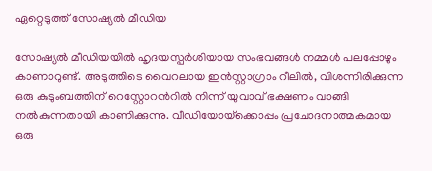ഏറ്റെടുത്ത് സോഷ്യൽ മീഡിയ

സോഷ്യൽ മീഡിയയിൽ ഹൃദയസ്പർശിയായ സംഭവങ്ങൾ നമ്മൾ പലപ്പോഴും കാണാറുണ്ട്. അടുത്തിടെ വൈറലായ ഇൻസ്റ്റാഗ്രാം റീലിൽ, വിശന്നിരിക്കുന്ന ഒരു കുടുംബത്തിന് റെസ്റ്റോറന്‍റിൽ നിന്ന് യുവാവ് ഭക്ഷണം വാങ്ങി നൽകുന്നതായി കാണിക്കുന്നു. വീഡിയോയ്‌ക്കൊപ്പം പ്രചോദനാത്മകമായ ഒരു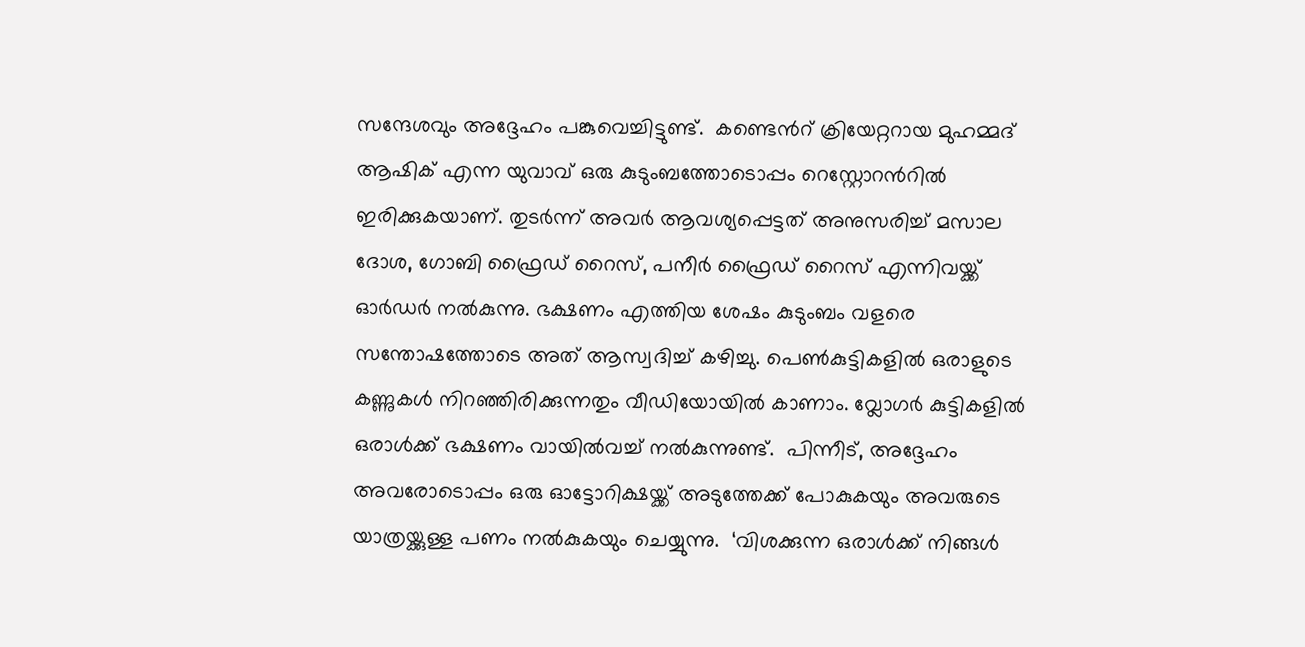സന്ദേശവും അദ്ദേഹം പങ്കുവെച്ചിട്ടുണ്ട്.  കണ്ടെന്‍റ് ക്രിയേറ്ററായ മുഹമ്മദ് ആഷിക് എന്ന യുവാവ് ഒരു കുടുംബത്തോടൊപ്പം റെസ്റ്റോറന്‍റിൽ ഇരിക്കുകയാണ്. തുടർന്ന് അവർ ആവശ്യപ്പെട്ടത് അനുസരിച്ച് മസാല ദോശ, ഗോബി ഫ്രൈഡ് റൈസ്, പനീർ ഫ്രൈഡ് റൈസ് എന്നിവയ്ക്ക് ഓർഡർ നൽകുന്നു. ഭക്ഷണം എത്തിയ ശേഷം കുടുംബം വളരെ സന്തോഷത്തോടെ അത് ആസ്വദിച്ച് കഴിച്ചു. പെൺകുട്ടികളിൽ ഒരാളുടെ കണ്ണുകൾ നിറഞ്ഞിരിക്കുന്നതും വീഡിയോയിൽ കാണാം. വ്ലോഗർ കുട്ടികളിൽ ഒരാൾക്ക് ഭക്ഷണം വായിൽവച്ച് നൽകുന്നുണ്ട്.  പിന്നീട്, അദ്ദേഹം അവരോടൊപ്പം ഒരു ഓട്ടോറിക്ഷയ്ക്ക് അടുത്തേക്ക് പോകുകയും അവരുടെ യാത്രയ്ക്കുള്ള പണം നൽകുകയും ചെയ്യുന്നു.  ‘വിശക്കുന്ന ഒരാൾക്ക് നിങ്ങൾ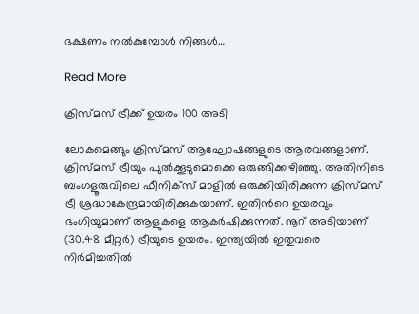ഭക്ഷണം നൽകുമ്പോൾ നിങ്ങൾ…

Read More

ക്രിസ്മസ് ട്രീക്ക് ഉയരം 100 അടി

ലോകമെങ്ങും ക്രിസ്മസ് ആഘോഷങ്ങളുടെ ആരവങ്ങളാണ്. ക്രിസ്മസ് ട്രീയും പുൽക്കൂടുമൊക്കെ ഒരുങ്ങിക്കഴിഞ്ഞു. അതിനിടെ ബംഗളൂരുവിലെ ഫീനിക്സ് മാളിൽ ഒരുക്കിയിരിക്കുന്ന ക്രിസ്മസ് ട്രീ ശ്രദ്ധാകേന്ദ്രമായിരിക്കുകയാണ്. ഇതിന്‍റെ ഉയരവും ഭംഗിയുമാണ് ആളുകളെ ആകർഷിക്കുന്നത്. നൂറ് അടിയാണ് (30.48 മീറ്റർ) ട്രീയുടെ ഉയരം. ഇന്ത്യയിൽ ഇതുവരെ നിർമിച്ചതിൽ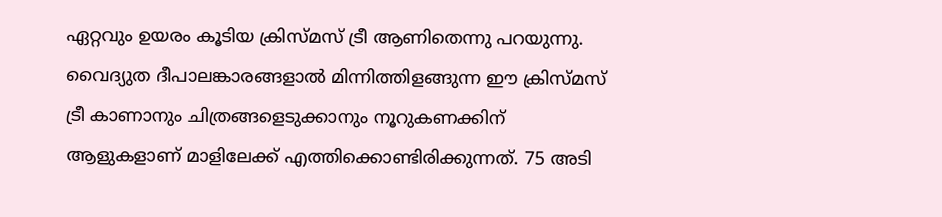ഏറ്റവും ഉയരം കൂടിയ ക്രിസ്മസ് ട്രീ ആണിതെന്നു പറയുന്നു. വൈദ്യുത ദീപാലങ്കാരങ്ങളാൽ മിന്നിത്തിളങ്ങുന്ന ഈ ക്രിസ്മസ് ട്രീ കാണാനും ചിത്രങ്ങളെടുക്കാനും നൂറുകണക്കിന് ആളുകളാണ് മാളിലേക്ക് എത്തിക്കൊണ്ടിരിക്കുന്നത്. 75 അടി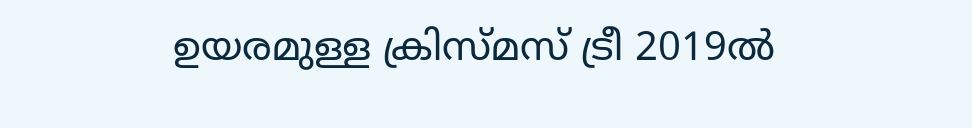ഉയരമുള്ള ക്രിസ്മസ് ട്രീ 2019ൽ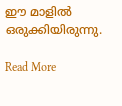ഈ മാളിൽ ഒരുക്കിയിരുന്നു.

Read More